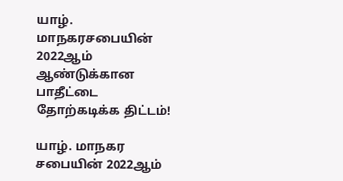யாழ். மாநகரசபையின் 2022ஆம் ஆண்டுக்கான பாதீட்டை தோற்கடிக்க திட்டம்!

யாழ். மாநகர சபையின் 2022ஆம்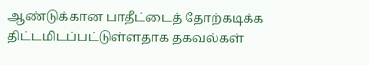ஆண்டுக்கான பாதீட்டைத் தோற்கடிக்க திட்டமிடப்பட்டுள்ளதாக தகவல்கள்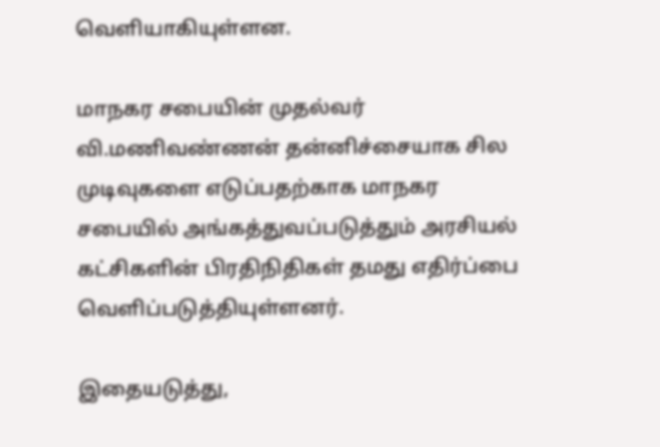வெளியாகியுள்ளன.

மாநகர சபையின் முதல்வர் வி.மணிவண்ணன் தன்னிச்சையாக சில முடிவுகளை எடுப்பதற்காக மாநகர சபையில் அங்கத்துவப்படுத்தும் அரசியல் கட்சிகளின் பிரதிநிதிகள் தமது எதிர்ப்பை வெளிப்படுத்தியுள்ளனர்.

இதையடுத்து,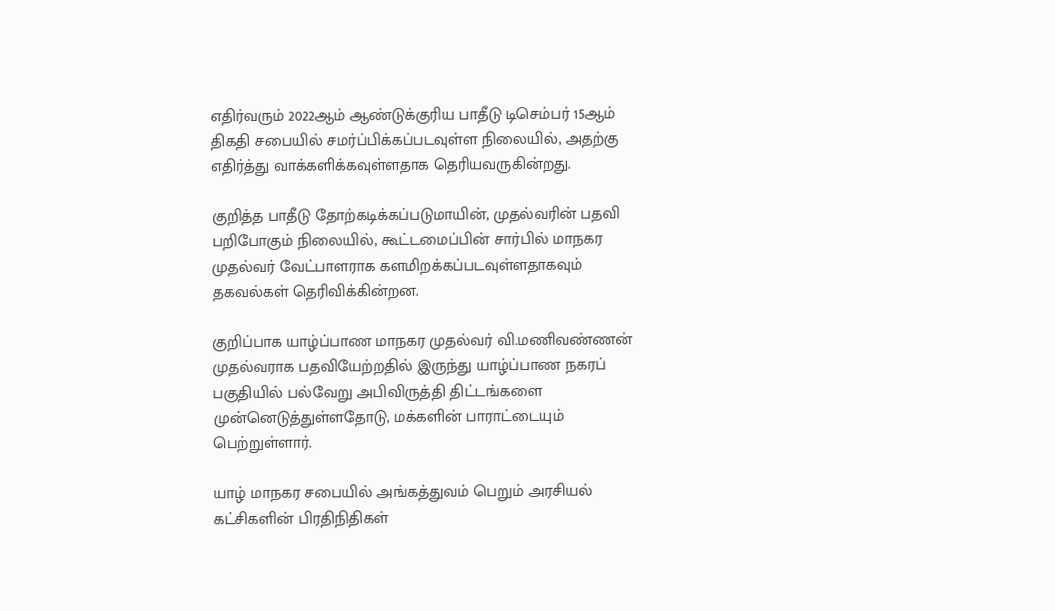எதிர்வரும் 2022ஆம் ஆண்டுக்குரிய பாதீடு டிசெம்பர் 15ஆம் திகதி சபையில் சமர்ப்பிக்கப்படவுள்ள நிலையில், அதற்கு எதிர்த்து வாக்களிக்கவுள்ளதாக தெரியவருகின்றது.

குறித்த பாதீடு தோற்கடிக்கப்படுமாயின், முதல்வரின் பதவி பறிபோகும் நிலையில், கூட்டமைப்பின் சார்பில் மாநகர முதல்வர் வேட்பாளராக களமிறக்கப்படவுள்ளதாகவும் தகவல்கள் தெரிவிக்கின்றன.

குறிப்பாக யாழ்ப்பாண மாநகர முதல்வர் வி.மணிவண்ணன் முதல்வராக பதவியேற்றதில் இருந்து யாழ்ப்பாண நகரப் பகுதியில் பல்வேறு அபிவிருத்தி திட்டங்களை முன்னெடுத்துள்ளதோடு, மக்களின் பாராட்டையும் பெற்றுள்ளார்.

யாழ் மாநகர சபையில் அங்கத்துவம் பெறும் அரசியல் கட்சிகளின் பிரதிநிதிகள்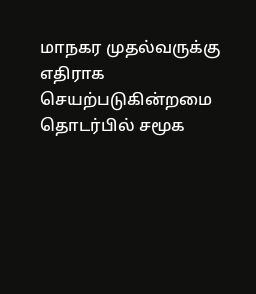மாநகர முதல்வருக்கு எதிராக செயற்படுகின்றமை தொடர்பில் சமூக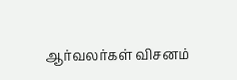ஆர்வலர்கள் விசனம்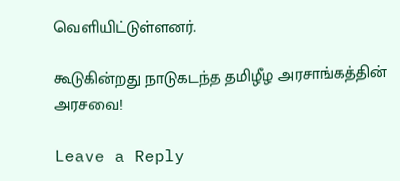வெளியிட்டுள்ளனர்.

கூடுகின்றது நாடுகடந்த தமிழீழ அரசாங்கத்தின் அரசவை!

Leave a Reply